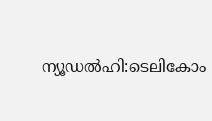ന്യൂഡൽഹി:ടെലികോം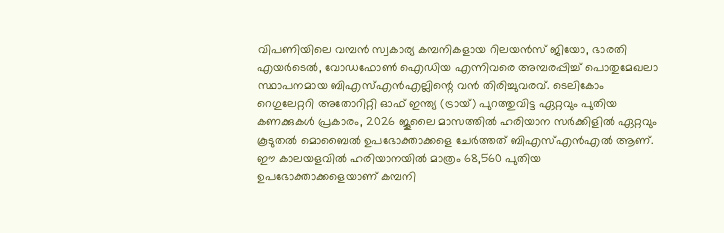വിപണിയിലെ വമ്പൻ സ്വകാര്യ കമ്പനികളായ റിലയൻസ് ജിയോ, ഭാരതി എയർടെൽ, വോഡഫോൺ ഐഡിയ എന്നിവരെ അമ്പരപ്പിച്ച് പൊതുമേഖലാ സ്ഥാപനമായ ബിഎസ്എൻഎല്ലിന്റെ വൻ തിരിച്ചുവരവ്. ടെലികോം റെഗുലേറ്ററി അതോറിറ്റി ഓഫ് ഇന്ത്യ (ട്രായ്) പുറത്തുവിട്ട ഏറ്റവും പുതിയ കണക്കുകൾ പ്രകാരം, 2026 ജൂലൈ മാസത്തിൽ ഹരിയാന സർക്കിളിൽ ഏറ്റവും കൂടുതൽ മൊബൈൽ ഉപഭോക്താക്കളെ ചേർത്തത് ബിഎസ്എൻഎൽ ആണ്.
ഈ കാലയളവിൽ ഹരിയാനയിൽ മാത്രം 68,560 പുതിയ ഉപഭോക്താക്കളെയാണ് കമ്പനി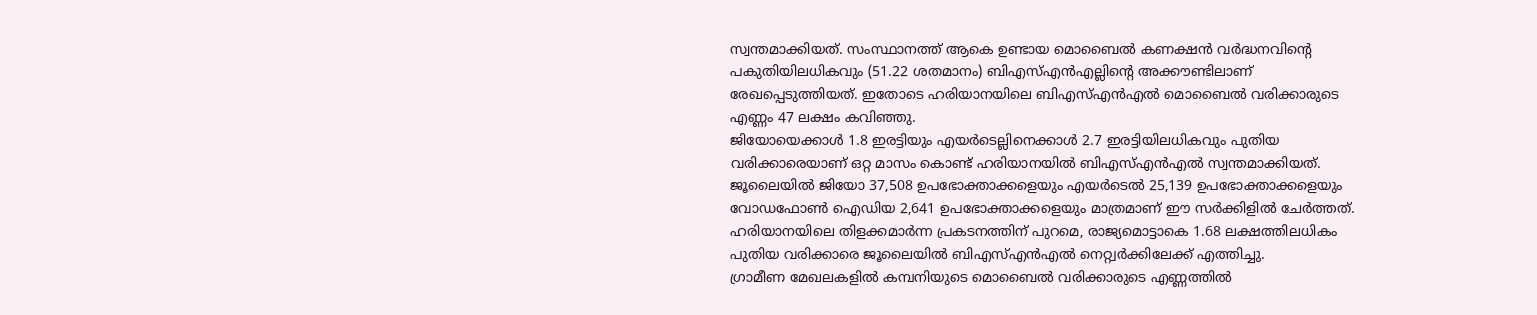സ്വന്തമാക്കിയത്. സംസ്ഥാനത്ത് ആകെ ഉണ്ടായ മൊബൈൽ കണക്ഷൻ വർദ്ധനവിന്റെ പകുതിയിലധികവും (51.22 ശതമാനം) ബിഎസ്എൻഎല്ലിന്റെ അക്കൗണ്ടിലാണ് രേഖപ്പെടുത്തിയത്. ഇതോടെ ഹരിയാനയിലെ ബിഎസ്എൻഎൽ മൊബൈൽ വരിക്കാരുടെ എണ്ണം 47 ലക്ഷം കവിഞ്ഞു.
ജിയോയെക്കാൾ 1.8 ഇരട്ടിയും എയർടെല്ലിനെക്കാൾ 2.7 ഇരട്ടിയിലധികവും പുതിയ വരിക്കാരെയാണ് ഒറ്റ മാസം കൊണ്ട് ഹരിയാനയിൽ ബിഎസ്എൻഎൽ സ്വന്തമാക്കിയത്. ജൂലൈയിൽ ജിയോ 37,508 ഉപഭോക്താക്കളെയും എയർടെൽ 25,139 ഉപഭോക്താക്കളെയും വോഡഫോൺ ഐഡിയ 2,641 ഉപഭോക്താക്കളെയും മാത്രമാണ് ഈ സർക്കിളിൽ ചേർത്തത്. ഹരിയാനയിലെ തിളക്കമാർന്ന പ്രകടനത്തിന് പുറമെ, രാജ്യമൊട്ടാകെ 1.68 ലക്ഷത്തിലധികം പുതിയ വരിക്കാരെ ജൂലൈയിൽ ബിഎസ്എൻഎൽ നെറ്റ്വർക്കിലേക്ക് എത്തിച്ചു.
ഗ്രാമീണ മേഖലകളിൽ കമ്പനിയുടെ മൊബൈൽ വരിക്കാരുടെ എണ്ണത്തിൽ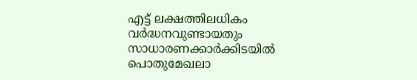എട്ട് ലക്ഷത്തിലധികം വർദ്ധനവുണ്ടായതും സാധാരണക്കാർക്കിടയിൽ പൊതുമേഖലാ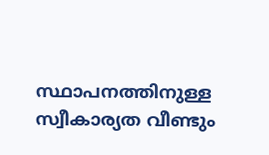സ്ഥാപനത്തിനുള്ള സ്വീകാര്യത വീണ്ടും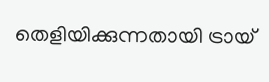തെളിയിക്കുന്നതായി ട്രായ്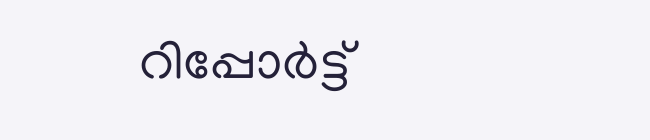റിപ്പോർട്ട്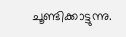ചൂണ്ടിക്കാട്ടുന്നു.